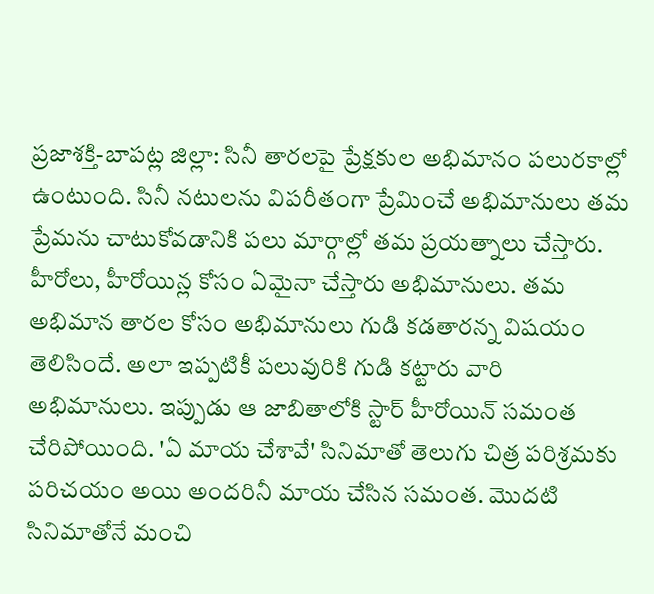ప్రజాశక్తి-బాపట్ల జిల్లా: సినీ తారలపై ప్రేక్షకుల అభిమానం పలురకాల్లో ఉంటుంది. సినీ నటులను విపరీతంగా ప్రేమించే అభిమానులు తమ ప్రేమను చాటుకోవడానికి పలు మార్గాల్లో తమ ప్రయత్నాలు చేస్తారు. హీరోలు, హీరోయిన్ల కోసం ఏమైనా చేస్తారు అభిమానులు. తమ అభిమాన తారల కోసం అభిమానులు గుడి కడతారన్న విషయం తెలిసిందే. అలా ఇప్పటికీ పలువురికి గుడి కట్టారు వారి అభిమానులు. ఇప్పుడు ఆ జాబితాలోకి స్టార్ హీరోయిన్ సమంత చేరిపోయింది. 'ఏ మాయ చేశావే' సినిమాతో తెలుగు చిత్ర పరిశ్రమకు పరిచయం అయి అందరినీ మాయ చేసిన సమంత. మొదటి సినిమాతోనే మంచి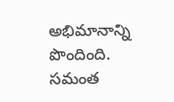అభిమానాన్ని పొందింది. సమంత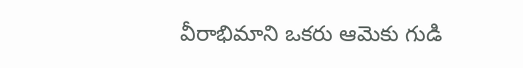వీరాభిమాని ఒకరు ఆమెకు గుడి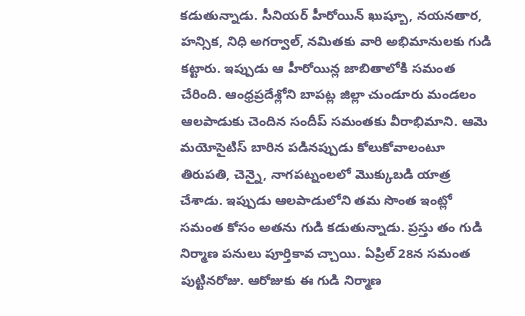కడుతున్నాడు. సీనియర్ హీరోయిన్ ఖుష్బూ, నయనతార, హన్సిక, నిధి అగర్వాల్, నమితకు వారి అభిమానులకు గుడి కట్టారు. ఇప్పుడు ఆ హీరోయిన్ల జాబితాలోకి సమంత చేరింది. ఆంధ్రప్రదేశ్లోని బాపట్ల జిల్లా చుండూరు మండలం ఆలపాడుకు చెందిన సందీప్ సమంతకు వీరాభిమాని. ఆమె మయోసైటిస్ బారిన పడినప్పుడు కోలుకోవాలంటూ తిరుపతి, చెన్నై, నాగపట్నంలలో మొక్కుబడి యాత్ర చేశాడు. ఇప్పుడు ఆలపాడులోని తమ సొంత ఇంట్లో సమంత కోసం అతను గుడి కడుతున్నాడు. ప్రస్తు తం గుడి నిర్మాణ పనులు పూర్తికావ చ్చాయి. ఏప్రిల్ 28న సమంత పుట్టినరోజు. ఆరోజుకు ఈ గుడి నిర్మాణ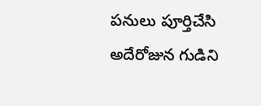పనులు పూర్తిచేసి అదేరోజున గుడిని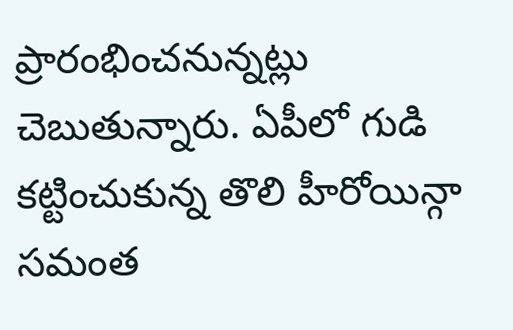ప్రారంభించనున్నట్లు చెబుతున్నారు. ఏపీలో గుడి కట్టించుకున్న తొలి హీరోయిన్గా సమంత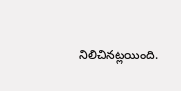నిలిచినట్లయింది.